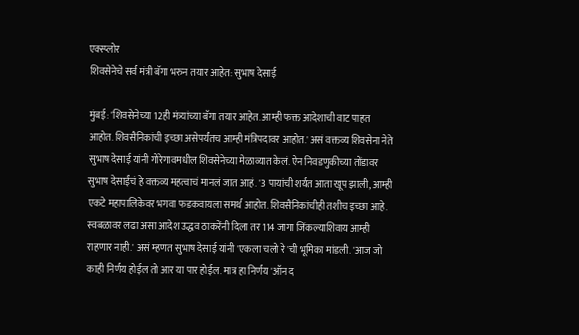एक्स्प्लोर
शिवसेनेचे सर्व मंत्री बॅगा भरुन तयार आहेत: सुभाष देसाई

मुंबई: 'शिवसेनेच्या 12ही मंत्र्यांच्या बॅगा तयार आहेत. आम्ही फक्त आदेशाची वाट पाहत आहोत. शिवसैनिकांची इच्छा असेपर्यंतच आम्ही मंत्रिपदावर आहोत.' असं वक्तव्य शिवसेना नेते सुभाष देसाई यांनी गोरेगावमधील शिवसेनेच्या मेळाव्यात केलं. ऐन निवडणुकीच्या तोंडावर सुभाष देसाईंचं हे वक्तव्य महत्वाचं मानलं जात आहं. '3 पायांची शर्यत आता खूप झाली, आम्ही एकटे महापालिकेवर भगवा फडकवायला समर्थ आहोत. शिवसैनिकांचीही तशीच इच्छा आहे. स्वबळावर लढा असा आदेश उद्धव ठाकरेंनी दिला तर 114 जागा जिंकल्याशिवाय आम्ही राहणार नाही.' असं म्हणत सुभाष देसाई यांनी 'एकला चलो रे'ची भूमिका मांडली. 'आज जो काही निर्णय होईल तो आर या पार होईल. मात्र हा निर्णय 'ऑन द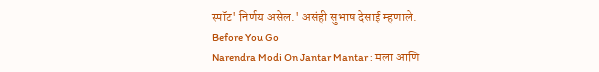स्पॉट' निर्णय असेल.' असंही सुभाष देसाई म्हणाले.
Before You Go
Narendra Modi On Jantar Mantar : मला आणि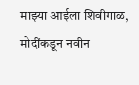माझ्या आईला शिवीगाळ, मोदींकडून नवीन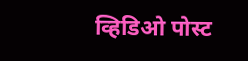व्हिडिओ पोस्ट